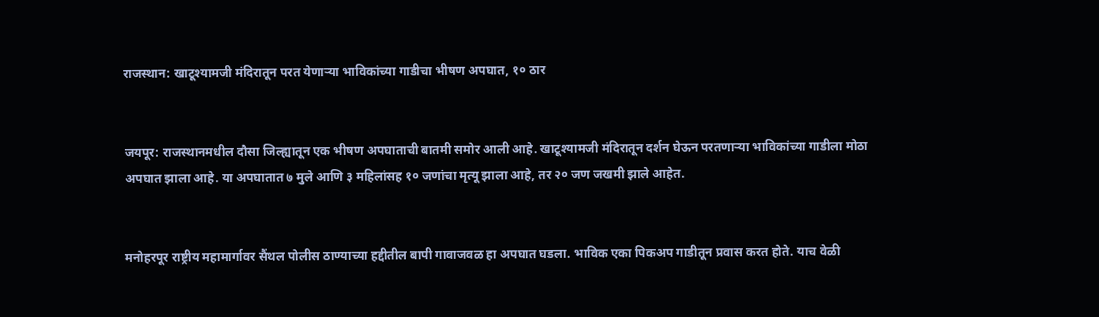राजस्थान: खाटूश्यामजी मंदिरातून परत येणाऱ्या भाविकांच्या गाडीचा भीषण अपघात, १० ठार


जयपूर: राजस्थानमधील दौसा जिल्ह्यातून एक भीषण अपघाताची बातमी समोर आली आहे. खाटूश्यामजी मंदिरातून दर्शन घेऊन परतणाऱ्या भाविकांच्या गाडीला मोठा अपघात झाला आहे. या अपघातात ७ मुले आणि ३ महिलांसह १० जणांचा मृत्यू झाला आहे, तर २० जण जखमी झाले आहेत.


मनोहरपूर राष्ट्रीय महामार्गावर सैंथल पोलीस ठाण्याच्या हद्दीतील बापी गावाजवळ हा अपघात घडला. भाविक एका पिकअप गाडीतून प्रवास करत होते. याच वेळी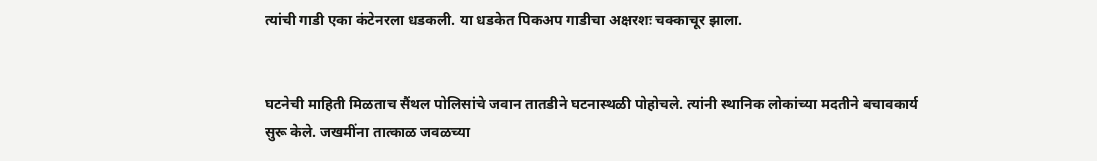त्यांची गाडी एका कंटेनरला धडकली. या धडकेत पिकअप गाडीचा अक्षरशः चक्काचूर झाला.


घटनेची माहिती मिळताच सैंथल पोलिसांचे जवान तातडीने घटनास्थळी पोहोचले. त्यांनी स्थानिक लोकांच्या मदतीने बचावकार्य सुरू केले. जखमींना तात्काळ जवळच्या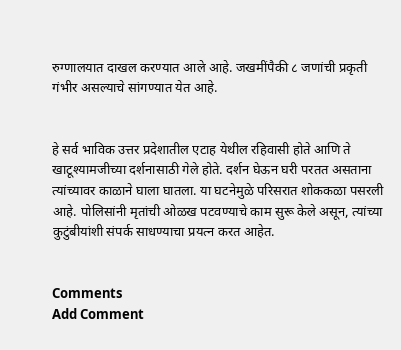रुग्णालयात दाखल करण्यात आले आहे. जखमींपैकी ८ जणांची प्रकृती गंभीर असल्याचे सांगण्यात येत आहे.


हे सर्व भाविक उत्तर प्रदेशातील एटाह येथील रहिवासी होते आणि ते खाटूश्यामजीच्या दर्शनासाठी गेले होते. दर्शन घेऊन घरी परतत असताना त्यांच्यावर काळाने घाला घातला. या घटनेमुळे परिसरात शोककळा पसरली आहे. पोलिसांनी मृतांची ओळख पटवण्याचे काम सुरू केले असून, त्यांच्या कुटुंबीयांशी संपर्क साधण्याचा प्रयत्न करत आहेत.


Comments
Add Comment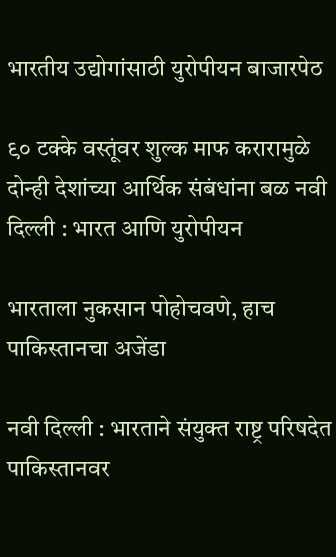भारतीय उद्योगांसाठी युरोपीयन बाजारपेठ

९० टक्के वस्तूंवर शुल्क माफ करारामुळे दोन्ही देशांच्या आर्थिक संबंधांना बळ नवी दिल्ली : भारत आणि युरोपीयन

भारताला नुकसान पोहोचवणे, हाच पाकिस्तानचा अजेंडा

नवी दिल्ली : भारताने संयुक्त राष्ट्र परिषदेत पाकिस्तानवर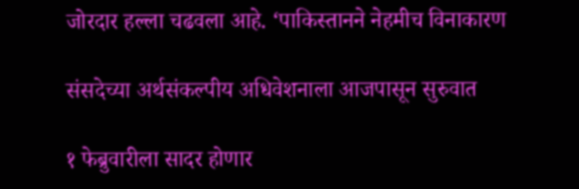जोरदार हल्ला चढवला आहे. ‘पाकिस्तानने नेहमीच विनाकारण

संसदेच्या अर्थसंकल्पीय अधिवेशनाला आजपासून सुरुवात

१ फेब्रुवारीला सादर होणार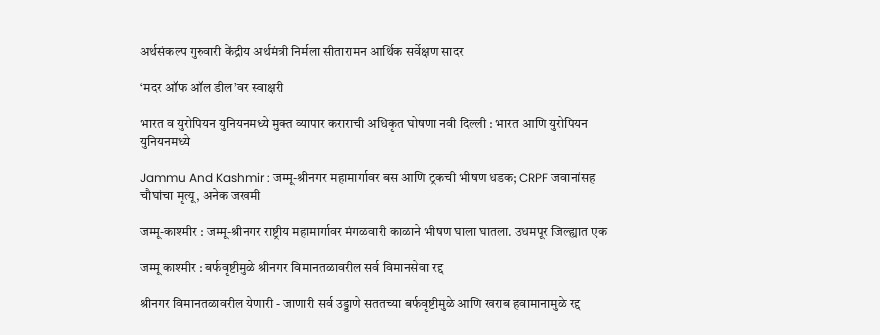अर्थसंकल्प गुरुवारी केंद्रीय अर्थमंत्री निर्मला सीतारामन आर्थिक सर्वेक्षण सादर

‘मदर ऑफ ऑल डील’वर स्वाक्षरी

भारत व युरोपियन युनियनमध्ये मुक्त व्यापार कराराची अधिकृत घोषणा नवी दिल्ली : भारत आणि युरोपियन युनियनमध्ये

Jammu And Kashmir : जम्मू-श्रीनगर महामार्गावर बस आणि ट्रकची भीषण धडक; CRPF जवानांसह चौघांचा मृत्यू, अनेक जखमी

जम्मू-काश्मीर : जम्मू-श्रीनगर राष्ट्रीय महामार्गावर मंगळवारी काळाने भीषण घाला घातला. उधमपूर जिल्ह्यात एक

जम्मू काश्मीर : बर्फवृष्टीमुळे श्रीनगर विमानतळावरील सर्व विमानसेवा रद्द

श्रीनगर विमानतळावरील येणारी - जाणारी सर्व उड्डाणे सततच्या बर्फवृष्टीमुळे आणि खराब हवामानामुळे रद्द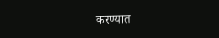करण्यात